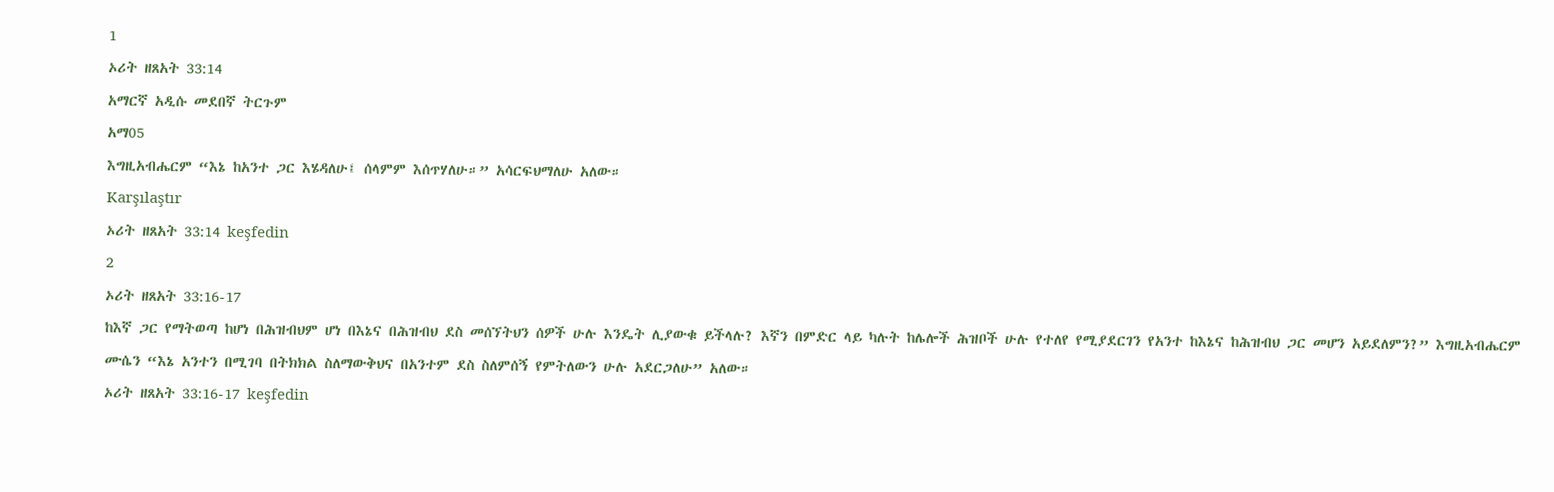1
ኦሪት ዘጸአት 33:14
አማርኛ አዲሱ መደበኛ ትርጉም
አማ05
እግዚአብሔርም “እኔ ከአንተ ጋር እሄዳለሁ፤ ሰላምም እሰጥሃለሁ።” አሳርፍህማለሁ አለው።
Karşılaştır
ኦሪት ዘጸአት 33:14 keşfedin
2
ኦሪት ዘጸአት 33:16-17
ከእኛ ጋር የማትወጣ ከሆነ በሕዝብህም ሆነ በእኔና በሕዝብህ ደስ መሰኘትህን ሰዎች ሁሉ እንዴት ሊያውቁ ይችላሉ? እኛን በምድር ላይ ካሉት ከሌሎች ሕዝቦች ሁሉ የተለየ የሚያደርገን የአንተ ከእኔና ከሕዝብህ ጋር መሆን አይደለምን?” እግዚአብሔርም ሙሴን “እኔ አንተን በሚገባ በትክክል ስለማውቅህና በአንተም ደስ ስለምሰኝ የምትለውን ሁሉ አደርጋለሁ” አለው።
ኦሪት ዘጸአት 33:16-17 keşfedin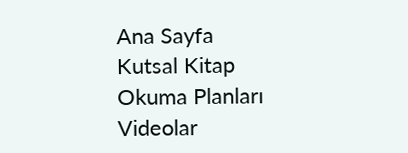Ana Sayfa
Kutsal Kitap
Okuma Planları
Videolar